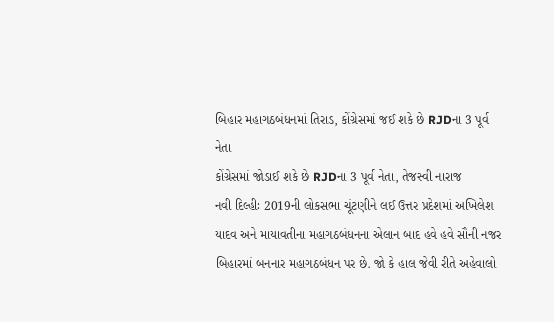બિહાર મહાગઠબંધનમાં તિરાડ, કોંગ્રેસમાં જઈ શકે છે RJDના 3 પૂર્વ નેતા
કોંગ્રેસમાં જોડાઈ શકે છે RJDના 3 પૂર્વ નેતા, તેજસ્વી નારાજ
નવી દિલ્હીઃ 2019ની લોકસભા ચૂંટણીને લઈ ઉત્તર પ્રદેશમાં અખિલેશ યાદવ અને માયાવતીના મહાગઠબંધનના એલાન બાદ હવે હવે સૌની નજર બિહારમાં બનનાર મહાગઠબંધન પર છે. જો કે હાલ જેવી રીતે અહેવાલો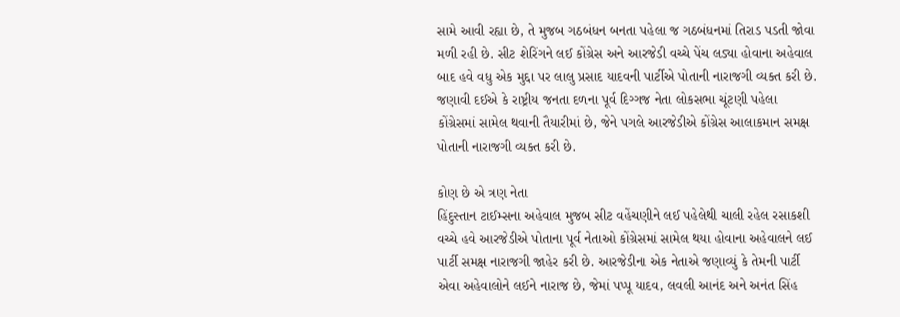સામે આવી રહ્યા છે, તે મુજબ ગઠબંધન બનતા પહેલા જ ગઠબંધનમાં તિરાડ પડતી જોવા મળી રહી છે. સીટ શેરિંગને લઈ કોંગ્રેસ અને આરજેડી વચ્ચે પેંચ લડ્યા હોવાના અહેવાલ બાદ હવે વધુ એક મુદ્દા પર લાલુ પ્રસાદ યાદવની પાર્ટીએ પોતાની નારાજગી વ્યક્ત કરી છે. જણાવી દઈએ કે રાષ્ટ્રીય જનતા દળના પૂર્વ દિગ્ગજ નેતા લોકસભા ચૂંટણી પહેલા કોંગ્રેસમાં સામેલ થવાની તૈયારીમાં છે, જેને પગલે આરજેડીએ કોંગ્રેસ આલાકમાન સમક્ષ પોતાની નારાજગી વ્યક્ત કરી છે.

કોણ છે એ ત્રણ નેતા
હિંદુસ્તાન ટાઈમ્સના અહેવાલ મુજબ સીટ વહેંચણીને લઈ પહેલેથી ચાલી રહેલ રસાકશી વચ્ચે હવે આરજેડીએ પોતાના પૂર્વ નેતાઓ કોંગ્રેસમાં સામેલ થયા હોવાના અહેવાલને લઈ પાર્ટી સમક્ષ નારાજગી જાહેર કરી છે. આરજેડીના એક નેતાએ જણાવ્યું કે તેમની પાર્ટી એવા અહેવાલોને લઈને નારાજ છે, જેમાં પપ્પૂ યાદવ, લવલી આનંદ અને અનંત સિંહ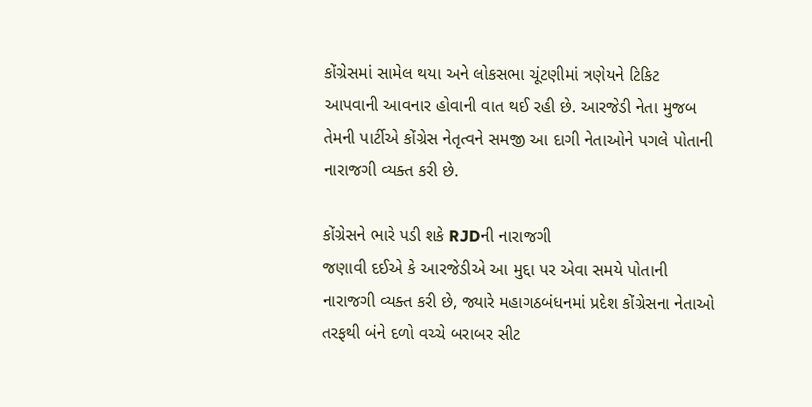કોંગ્રેસમાં સામેલ થયા અને લોકસભા ચૂંટણીમાં ત્રણેયને ટિકિટ આપવાની આવનાર હોવાની વાત થઈ રહી છે. આરજેડી નેતા મુજબ તેમની પાર્ટીએ કોંગ્રેસ નેતૃત્વને સમજી આ દાગી નેતાઓને પગલે પોતાની નારાજગી વ્યક્ત કરી છે.

કોંગ્રેસને ભારે પડી શકે RJDની નારાજગી
જણાવી દઈએ કે આરજેડીએ આ મુદ્દા પર એવા સમયે પોતાની નારાજગી વ્યક્ત કરી છે, જ્યારે મહાગઠબંધનમાં પ્રદેશ કોંગ્રેસના નેતાઓ તરફથી બંને દળો વચ્ચે બરાબર સીટ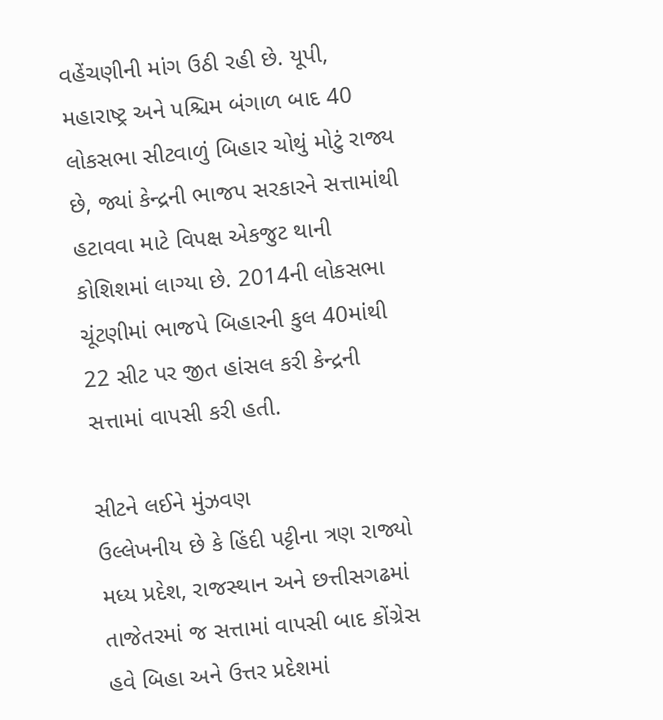વહેંચણીની માંગ ઉઠી રહી છે. યૂપી, મહારાષ્ટ્ર અને પશ્ચિમ બંગાળ બાદ 40 લોકસભા સીટવાળું બિહાર ચોથું મોટું રાજ્ય છે, જ્યાં કેન્દ્રની ભાજપ સરકારને સત્તામાંથી હટાવવા માટે વિપક્ષ એકજુટ થાની કોશિશમાં લાગ્યા છે. 2014ની લોકસભા ચૂંટણીમાં ભાજપે બિહારની કુલ 40માંથી 22 સીટ પર જીત હાંસલ કરી કેન્દ્રની સત્તામાં વાપસી કરી હતી.

સીટને લઈને મુંઝવણ
ઉલ્લેખનીય છે કે હિંદી પટ્ટીના ત્રણ રાજ્યો મધ્ય પ્રદેશ, રાજસ્થાન અને છત્તીસગઢમાં તાજેતરમાં જ સત્તામાં વાપસી બાદ કોંગ્રેસ હવે બિહા અને ઉત્તર પ્રદેશમાં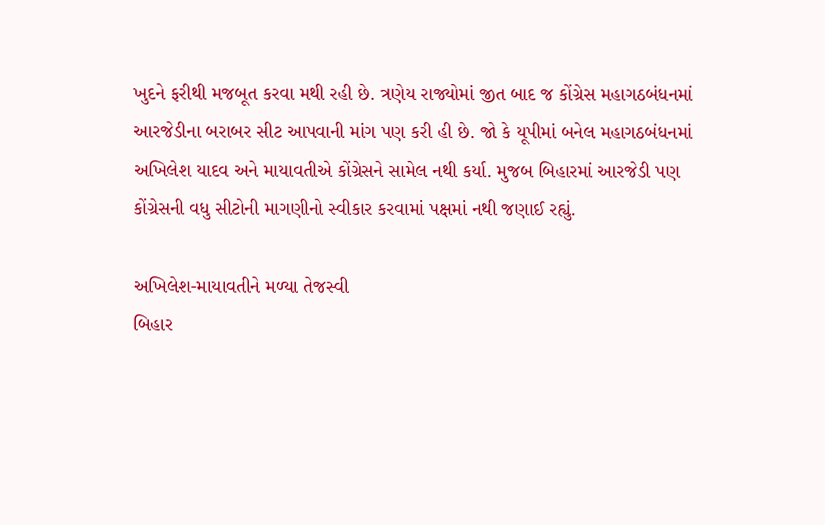ખુદને ફરીથી મજબૂત કરવા મથી રહી છે. ત્રણેય રાજ્યોમાં જીત બાદ જ કોંગ્રેસ મહાગઠબંધનમાં આરજેડીના બરાબર સીટ આપવાની માંગ પણ કરી હી છે. જો કે યૂપીમાં બનેલ મહાગઠબંધનમાં અખિલેશ યાદવ અને માયાવતીએ કોંગ્રેસને સામેલ નથી કર્યા. મુજબ બિહારમાં આરજેડી પણ કોંગ્રેસની વધુ સીટોની માગણીનો સ્વીકાર કરવામાં પક્ષમાં નથી જણાઈ રહ્યું.

અખિલેશ-માયાવતીને મળ્યા તેજસ્વી
બિહાર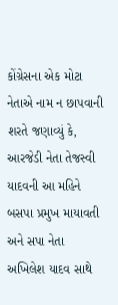કોંગ્રેસના એક મોટા નેતાએ નામ ન છાપવાની શરતે જણાવ્યું કે, આરજેડી નેતા તેજસ્વી યાદવની આ મહિને બસપા પ્રમુખ માયાવતી અને સપા નેતા અખિલેશ યાદવ સાથે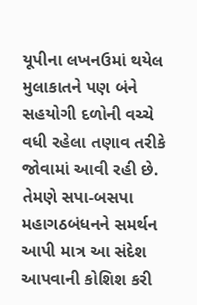યૂપીના લખનઉમાં થયેલ મુલાકાતને પણ બંને સહયોગી દળોની વચ્ચે વધી રહેલા તણાવ તરીકે જોવામાં આવી રહી છે. તેમણે સપા-બસપા મહાગઠબંધનને સમર્થન આપી માત્ર આ સંદેશ આપવાની કોશિશ કરી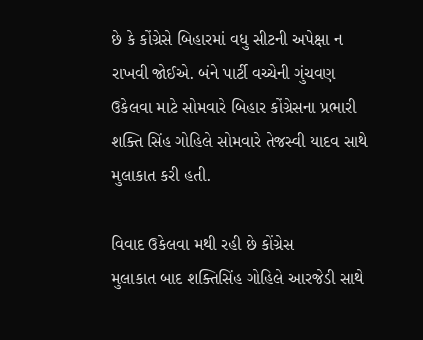છે કે કોંગ્રેસે બિહારમાં વધુ સીટની અપેક્ષા ન રાખવી જોઈએ. બંને પાર્ટી વચ્ચેની ગુંચવણ ઉકેલવા માટે સોમવારે બિહાર કોંગ્રેસના પ્રભારી શક્તિ સિંહ ગોહિલે સોમવારે તેજસ્વી યાદવ સાથે મુલાકાત કરી હતી.

વિવાદ ઉકેલવા મથી રહી છે કોંગ્રેસ
મુલાકાત બાદ શક્તિસિંહ ગોહિલે આરજેડી સાથે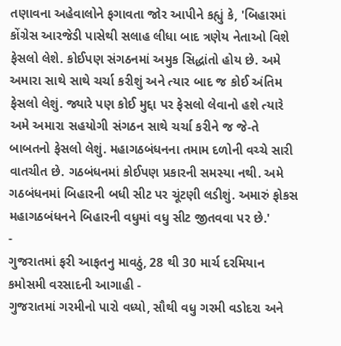તણાવના અહેવાલોને ફગાવતા જોર આપીને કહ્યું કે, 'બિહારમાં કોંગ્રેસ આરજેડી પાસેથી સલાહ લીધા બાદ ત્રણેય નેતાઓ વિશે ફેસલો લેશે. કોઈપણ સંગઠનમાં અમુક સિદ્ધાંતો હોય છે. અમે અમારા સાથે સાથે ચર્ચા કરીશું અને ત્યાર બાદ જ કોઈ અંતિમ ફેસલો લેશું. જ્યારે પણ કોઈ મુદ્દા પર ફેસલો લેવાનો હશે ત્યારે અમે અમારા સહયોગી સંગઠન સાથે ચર્ચા કરીને જ જે-તે બાબતનો ફેસલો લેશું. મહાગઠબંધનના તમામ દળોની વચ્ચે સારી વાતચીત છે. ગઠબંધનમાં કોઈપણ પ્રકારની સમસ્યા નથી. અમે ગઠબંધનમાં બિહારની બધી સીટ પર ચૂંટણી લડીશું. અમારું ફોકસ મહાગઠબંધનને બિહારની વધુમાં વધુ સીટ જીતવવા પર છે.'
-
ગુજરાતમાં ફરી આફતનુ માવઠું, 28 થી 30 માર્ચ દરમિયાન કમોસમી વરસાદની આગાહી -
ગુજરાતમાં ગરમીનો પારો વધ્યો, સૌથી વધુ ગરમી વડોદરા અને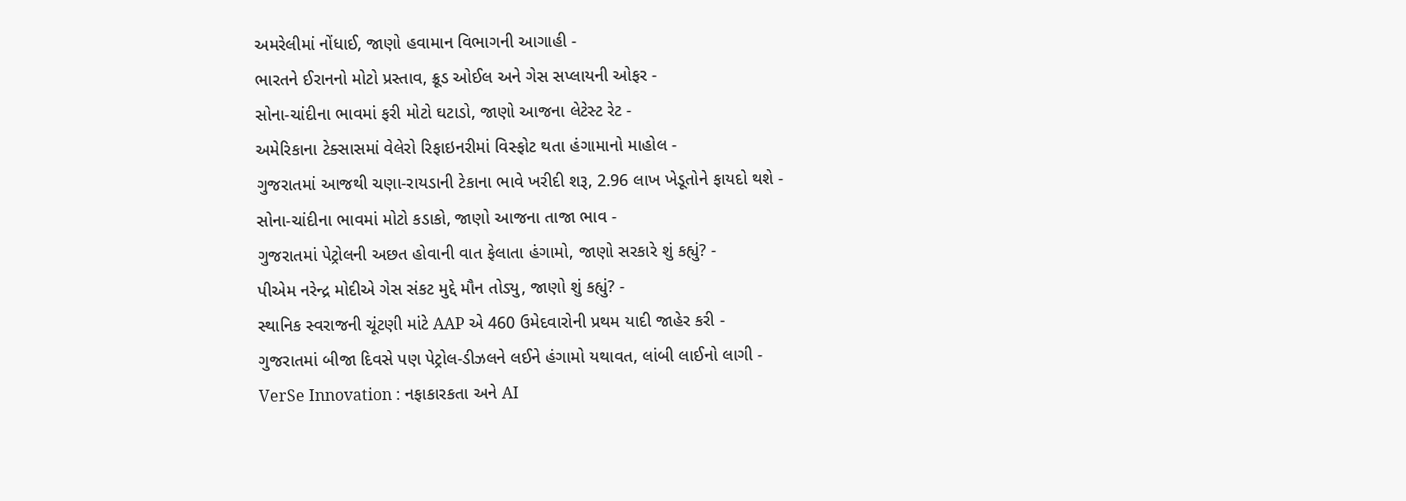અમરેલીમાં નોંધાઈ, જાણો હવામાન વિભાગની આગાહી -
ભારતને ઈરાનનો મોટો પ્રસ્તાવ, ક્રૂડ ઓઈલ અને ગેસ સપ્લાયની ઓફર -
સોના-ચાંદીના ભાવમાં ફરી મોટો ઘટાડો, જાણો આજના લેટેસ્ટ રેટ -
અમેરિકાના ટેક્સાસમાં વેલેરો રિફાઇનરીમાં વિસ્ફોટ થતા હંગામાનો માહોલ -
ગુજરાતમાં આજથી ચણા-રાયડાની ટેકાના ભાવે ખરીદી શરૂ, 2.96 લાખ ખેડૂતોને ફાયદો થશે -
સોના-ચાંદીના ભાવમાં મોટો કડાકો, જાણો આજના તાજા ભાવ -
ગુજરાતમાં પેટ્રોલની અછત હોવાની વાત ફેલાતા હંગામો, જાણો સરકારે શું કહ્યું? -
પીએમ નરેન્દ્ર મોદીએ ગેસ સંકટ મુદ્દે મૌન તોડ્યુ, જાણો શું કહ્યું? -
સ્થાનિક સ્વરાજની ચૂંટણી માંટે AAP એ 460 ઉમેદવારોની પ્રથમ યાદી જાહેર કરી -
ગુજરાતમાં બીજા દિવસે પણ પેટ્રોલ-ડીઝલને લઈને હંગામો યથાવત, લાંબી લાઈનો લાગી -
VerSe Innovation : નફાકારકતા અને AI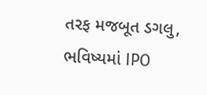તરફ મજબૂત ડગલુ, ભવિષ્યમાં IPO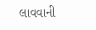લાવવાની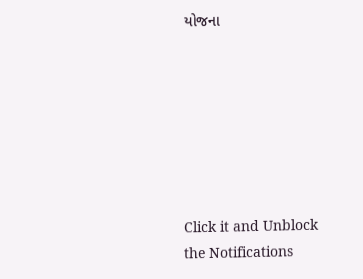યોજના







Click it and Unblock the Notifications